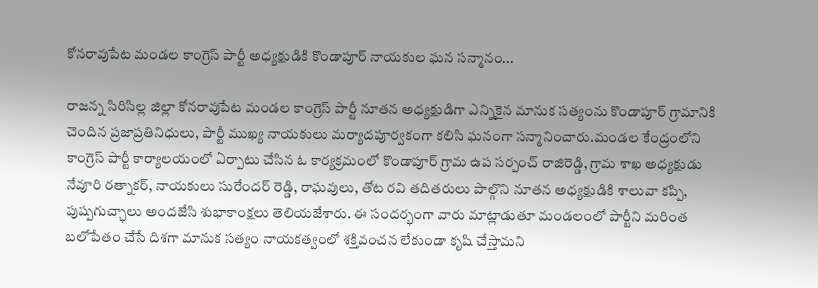కోనరావుపేట మండల కాంగ్రెస్ పార్టీ అధ్యక్షుడికి కొండాపూర్ నాయకుల ఘన సన్మానం...

రాజన్న సిరిసిల్ల జిల్లా కోనరావుపేట మండల కాంగ్రెస్ పార్టీ నూతన అధ్యక్షుడిగా ఎన్నికైన మానుక సత్యంను కొండాపూర్ గ్రామానికి చెందిన ప్రజాప్రతినిధులు, పార్టీ ముఖ్య నాయకులు మర్యాదపూర్వకంగా కలిసి ఘనంగా సన్మానించారు.మండల కేంద్రంలోని కాంగ్రెస్ పార్టీ కార్యాలయంలో ఏర్పాటు చేసిన ఓ కార్యక్రమంలో కొండాపూర్ గ్రామ ఉప సర్పంచ్ రాజిరెడ్డి, గ్రామ శాఖ అధ్యక్షుడు నేవూరి రత్నాకర్, నాయకులు సురేందర్ రెడ్డి, రాఘవులు, తోట రవి తదితరులు పాల్గొని నూతన అధ్యక్షుడికి శాలువా కప్పి, పుష్పగుచ్ఛాలు అందజేసి శుభాకాంక్షలు తెలియజేశారు. ఈ సందర్భంగా వారు మాట్లాడుతూ మండలంలో పార్టీని మరింత బలోపేతం చేసే దిశగా మానుక సత్యం నాయకత్వంలో శక్తివంచన లేకుండా కృషి చేస్తామని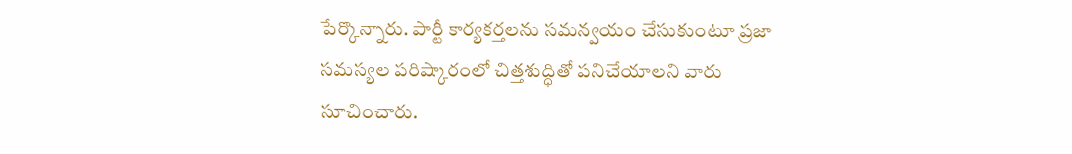పేర్కొన్నారు. పార్టీ కార్యకర్తలను సమన్వయం చేసుకుంటూ ప్రజా సమస్యల పరిష్కారంలో చిత్తశుద్ధితో పనిచేయాలని వారు సూచించారు.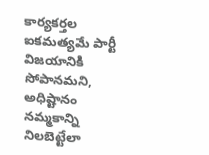కార్యకర్తల ఐకమత్యమే పార్టీ విజయానికి సోపానమని, అధిష్టానం నమ్మకాన్ని నిలబెట్టేలా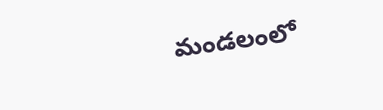మండలంలో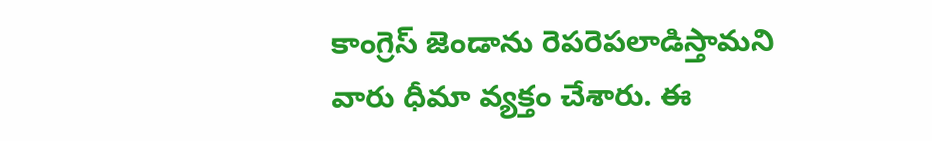కాంగ్రెస్ జెండాను రెపరెపలాడిస్తామని వారు ధీమా వ్యక్తం చేశారు. ఈ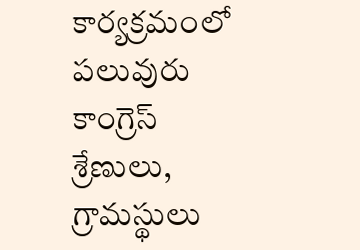కార్యక్రమంలో పలువురు కాంగ్రెస్ శ్రేణులు, గ్రామస్థులు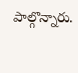పాల్గొన్నారు.